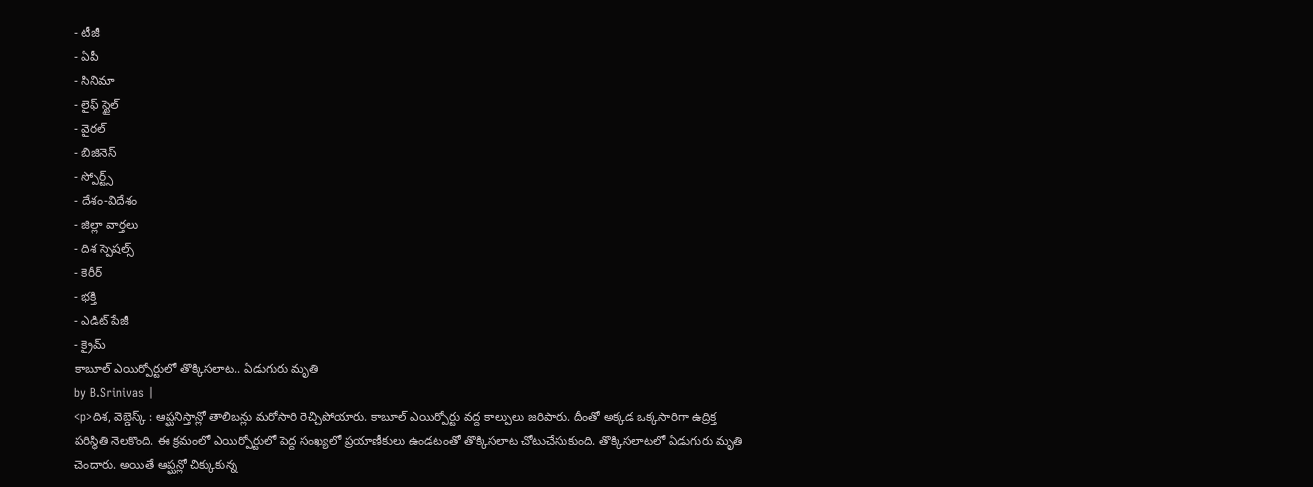- టీజీ
- ఏపీ
- సినిమా
- లైఫ్ స్టైల్
- వైరల్
- బిజినెస్
- స్పోర్ట్స్
- దేశం-విదేశం
- జిల్లా వార్తలు
- దిశ స్పెషల్స్
- కెరీర్
- భక్తి
- ఎడిట్ పేజీ
- క్రైమ్
కాబూల్ ఎయిర్పోర్టులో తొక్కిసలాట.. ఏడుగురు మృతి
by B.Srinivas |
<p>దిశ, వెబ్డెస్క్ : ఆప్ఘనిస్తాన్లో తాలిబన్లు మరోసారి రెచ్చిపోయారు. కాబూల్ ఎయిర్పోర్టు వద్ద కాల్పులు జరిపారు. దీంతో అక్కడ ఒక్కసారిగా ఉద్రిక్త పరిస్థితి నెలకొంది. ఈ క్రమంలో ఎయిర్పోర్టులో పెద్ద సంఖ్యలో ప్రయాణీకులు ఉండటంతో తొక్కిసలాట చోటుచేసుకుంది. తొక్కిసలాటలో ఏడుగురు మృతి చెందారు. అయితే ఆప్ఘన్లో చిక్కుకున్న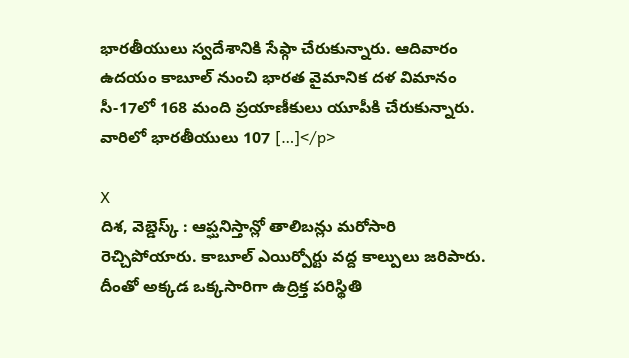భారతీయులు స్వదేశానికి సేఫ్గా చేరుకున్నారు. ఆదివారం ఉదయం కాబూల్ నుంచి భారత వైమానిక దళ విమానం సీ-17లో 168 మంది ప్రయాణీకులు యూపీకి చేరుకున్నారు. వారిలో భారతీయులు 107 […]</p>

X
దిశ, వెబ్డెస్క్ : ఆప్ఘనిస్తాన్లో తాలిబన్లు మరోసారి రెచ్చిపోయారు. కాబూల్ ఎయిర్పోర్టు వద్ద కాల్పులు జరిపారు. దీంతో అక్కడ ఒక్కసారిగా ఉద్రిక్త పరిస్థితి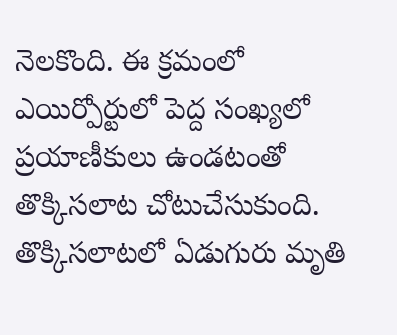నెలకొంది. ఈ క్రమంలో ఎయిర్పోర్టులో పెద్ద సంఖ్యలో ప్రయాణీకులు ఉండటంతో తొక్కిసలాట చోటుచేసుకుంది. తొక్కిసలాటలో ఏడుగురు మృతి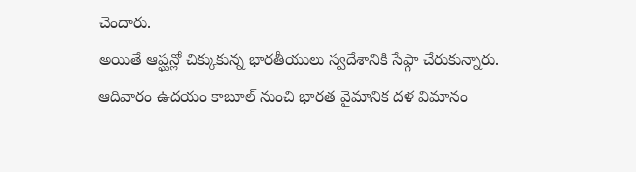చెందారు.
అయితే ఆప్ఘన్లో చిక్కుకున్న భారతీయులు స్వదేశానికి సేఫ్గా చేరుకున్నారు. ఆదివారం ఉదయం కాబూల్ నుంచి భారత వైమానిక దళ విమానం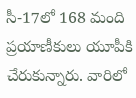సీ-17లో 168 మంది ప్రయాణీకులు యూపీకి చేరుకున్నారు. వారిలో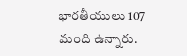భారతీయులు 107 మంది ఉన్నారు.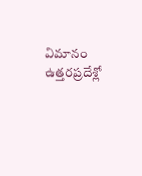విమానం ఉత్తరప్రదేశ్లో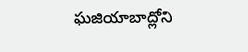ఘజియాబాద్లోని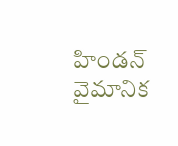హిండన్ వైమానిక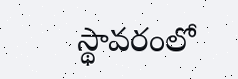స్థావరంలో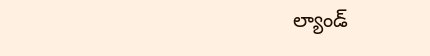ల్యాండ్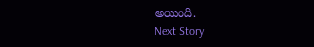అయింది.
Next Story